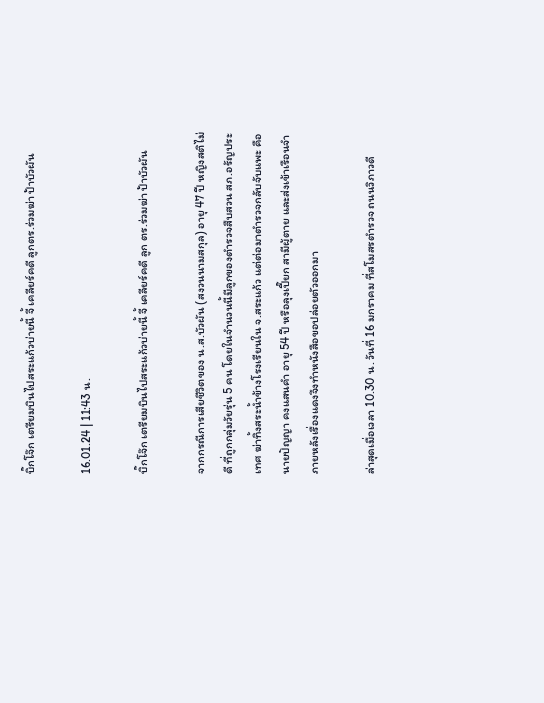บิ๊กโจ๊ก เตรียมบินไปสระแก้วบ่ายนี้ จี้ เคลียร์คดี ลูกตร.ร่วมฆ่า ป้าบัวผัน

16.01.24 | 11:43 น.

บิ๊กโจ๊ก เตรียมบินไปสระแก้วบ่ายนี้ จี้ เคลียร์คดี ลูก ตร.ร่วมฆ่า ป้าบัวผัน

จากกรณีการเสียชีวิตของ น.ส.บัวผัน (สงวนนามสกุล) อายุ 47 ปี หญิงสติไม่ดี ที่ถูกกลุ่มวัยรุ่น 5 คน โดยในจำนวนนี้มีลูกของตำรวจสืบสวน สภ.อรัญประเทศ ฆ่าทิ้งสระน้ำข้างโรงเรียนใน จ.สระแก้ว แต่ต่อมาตำรวจกลับจับแพะ คือนายปัญญา คงแสนคำ อายุ 54 ปี หรือลุงเปี๊ยก สามีผู้ตาย และส่งเข้าเรือนจำ ภายหลังเรื่องแดงจึงทำหนังสือขอปล่อยตัวออกมา

ล่าสุดเมื่อเวลา 10.30 น. วันที่ 16 มกราคม ที่สโมสรตำรวจ ถนนวิภาวดี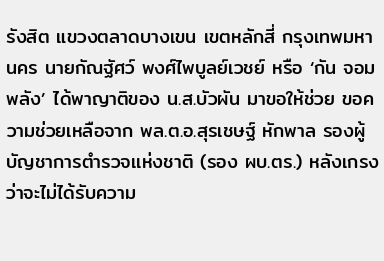รังสิต แขวงตลาดบางเขน เขตหลักสี่ กรุงเทพมหานคร นายกัณฐัศว์ พงศ์ไพบูลย์เวชย์ หรือ ‘กัน จอมพลัง’ ได้พาญาติของ น.ส.บัวผัน มาขอให้ช่วย ขอความช่วยเหลือจาก พล.ต.อ.สุรเชษฐ์ หักพาล รองผู้บัญชาการตำรวจเเห่งชาติ (รอง ผบ.ตร.) หลังเกรงว่าจะไม่ได้รับความ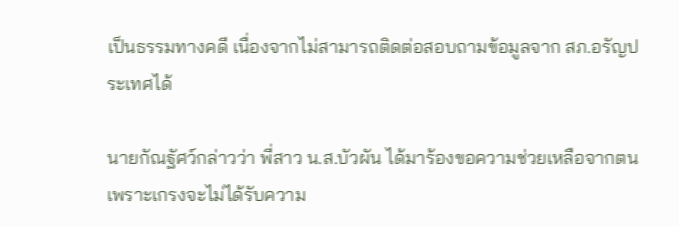เป็นธรรมทางคดี เนื่องจากไม่สามารถติดต่อสอบถามข้อมูลจาก สภ.อรัญประเทศได้

นายกัณฐัศว์กล่าวว่า พี่สาว น.ส.บัวผัน ได้มาร้องขอความช่วยเหลือจากตนเพราะเกรงจะไม่ได้รับความ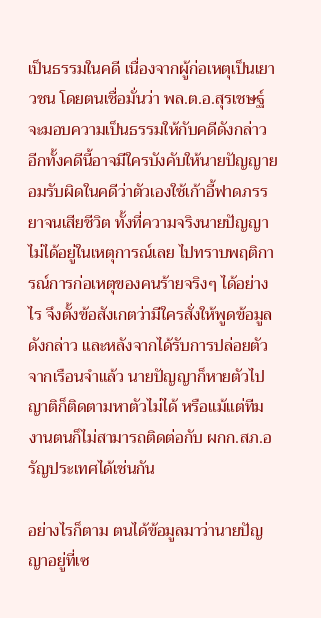เป็นธรรมในคดี เนื่องจากผู้ก่อเหตุเป็นเยาวชน โดยตนเชื่อมั่นว่า พล.ต.อ.สุรเชษฐ์จะมอบความเป็นธรรมให้กับคดีดังกล่าว อีกทั้งคดีนี้อาจมีใครบังคับให้นายปัญญายอมรับผิดในคดีว่าตัวเองใช้เก้าอี้ฟาดภรรยาจนเสียชีวิต ทั้งที่ความจริงนายปัญญาไม่ได้อยู่ในเหตุการณ์เลย ไปทราบพฤติการณ์การก่อเหตุของคนร้ายจริงๆ ได้อย่างไร จึงตั้งข้อสังเกตว่ามีใครสั่งให้พูดข้อมูลดังกล่าว และหลังจากได้รับการปล่อยตัวจากเรือนจำแล้ว นายปัญญาก็หายตัวไป ญาติก็ติดตามหาตัวไม่ได้ หรือแม้แต่ทีมงานตนก็ไม่สามารถติดต่อกับ ผกก.สภ.อรัญประเทศได้เช่นกัน

อย่างไรก็ตาม ตนได้ข้อมูลมาว่านายปัญญาอยู่ที่เซ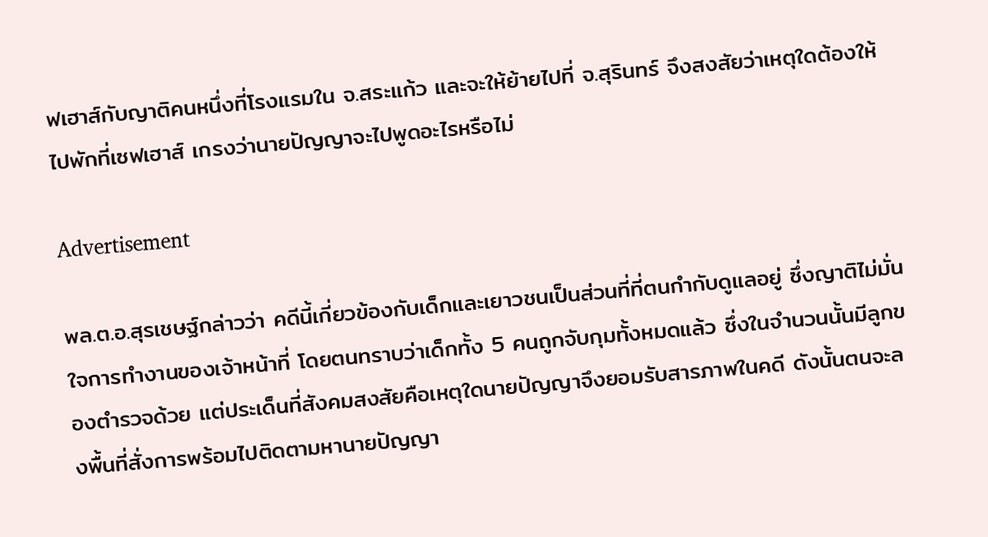ฟเฮาส์กับญาติคนหนึ่งที่โรงแรมใน จ.สระแก้ว และจะให้ย้ายไปที่ จ.สุรินทร์ จึงสงสัยว่าเหตุใดต้องให้ไปพักที่เซฟเฮาส์ เกรงว่านายปัญญาจะไปพูดอะไรหรือไม่

Advertisement

พล.ต.อ.สุรเชษฐ์กล่าวว่า คดีนี้เกี่ยวข้องกับเด็กและเยาวชนเป็นส่วนที่ที่ตนกำกับดูแลอยู่ ซึ่งญาติไม่มั่นใจการทำงานของเจ้าหน้าที่ โดยตนทราบว่าเด็กทั้ง 5 คนถูกจับกุมทั้งหมดแล้ว ซึ่งในจำนวนนั้นมีลูกของตำรวจด้วย แต่ประเด็นที่สังคมสงสัยคือเหตุใดนายปัญญาจึงยอมรับสารภาพในคดี ดังนั้นตนจะลงพื้นที่สั่งการพร้อมไปติดตามหานายปัญญา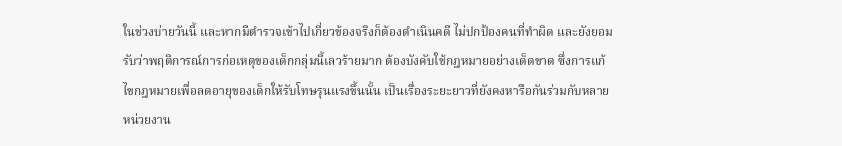ในช่วงบ่ายวันนี้ และหากมีตำรวจเข้าไปเกี่ยวข้องจริงก็ต้องดำเนินคดี ไม่ปกป้องคนที่ทำผิด และยังยอมรับว่าพฤติการณ์การก่อเหตุของเด็กกลุ่มนี้เลวร้ายมาก ต้องบังคับใช้กฎหมายอย่างเด็ดขาด ซึ่งการแก้ไขกฎหมายเพื่อลดอายุของเด็กให้รับโทษรุนแรงขึ้นนั้น เป็นเรื่องระยะยาวที่ยังคงหารือกันร่วมกับหลายหน่วยงาน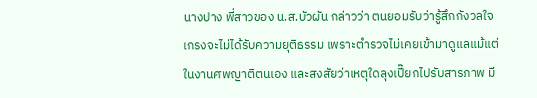นางปาง พี่สาวของ น.ส.บัวผัน กล่าวว่า ตนยอมรับว่ารู้สึกกังวลใจ เกรงจะไม่ได้รับความยุติธรรม เพราะตำรวจไม่เคยเข้ามาดูแลแม้แต่ในงานศพญาติตนเอง และสงสัยว่าเหตุใดลุงเปี๊ยกไปรับสารภาพ มี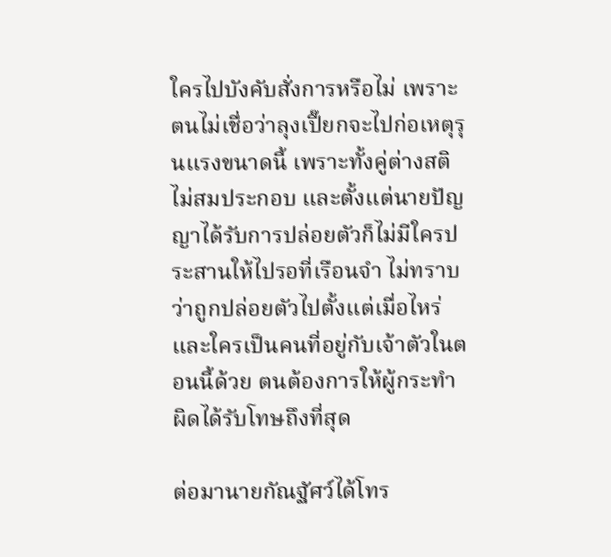ใครไปบังคับสั่งการหรือไม่ เพราะตนไม่เชื่อว่าลุงเปี๊ยกจะไปก่อเหตุรุนแรงขนาดนี้ เพราะทั้งคู่ต่างสติไม่สมประกอบ และตั้งแต่นายปัญญาได้รับการปล่อยตัวก็ไม่มีใครประสานให้ไปรอที่เรือนจำ ไม่ทราบว่าถูกปล่อยตัวไปตั้งแต่เมื่อไหร่ และใครเป็นคนที่อยู่กับเจ้าตัวในตอนนี้ด้วย ตนต้องการให้ผู้กระทำผิดได้รับโทษถึงที่สุด

ต่อมานายกัณฐัศว์ได้โทร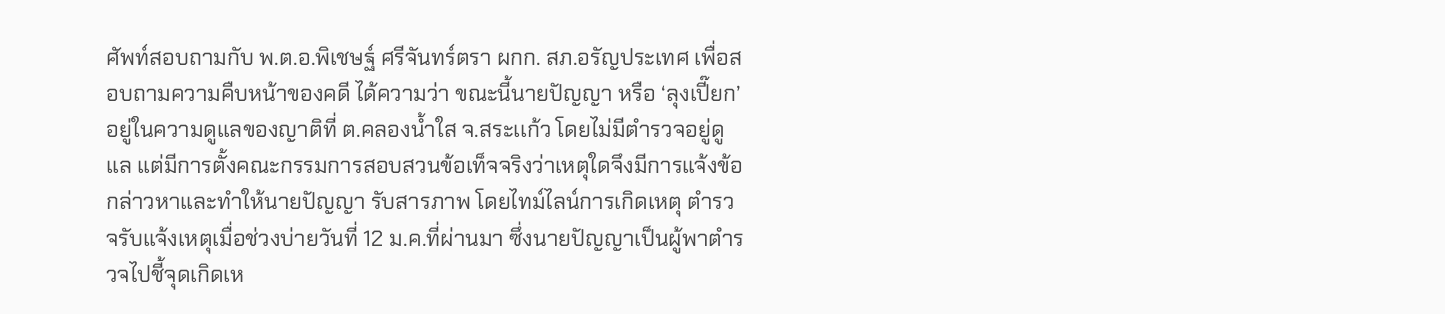ศัพท์สอบถามกับ พ.ต.อ.พิเชษฐ์ ศรีจันทร์ตรา ผกก. สภ.อรัญประเทศ เพื่อสอบถามความคืบหน้าของคดี ได้ความว่า ขณะนี้นายปัญญา หรือ ‘ลุงเปี๊ยก’ อยู่ในความดูแลของญาติที่ ต.คลองน้ำใส จ.สระเเก้ว โดยไม่มีตำรวจอยู่ดูแล แต่มีการตั้งคณะกรรมการสอบสวนข้อเท็จจริงว่าเหตุใดจึงมีการแจ้งข้อกล่าวหาและทำให้นายปัญญา รับสารภาพ โดยไทม์ไลน์การเกิดเหตุ ตำรวจรับแจ้งเหตุเมื่อช่วงบ่ายวันที่ 12 ม.ค.ที่ผ่านมา ซึ่งนายปัญญาเป็นผู้พาตำรวจไปชี้จุดเกิดเห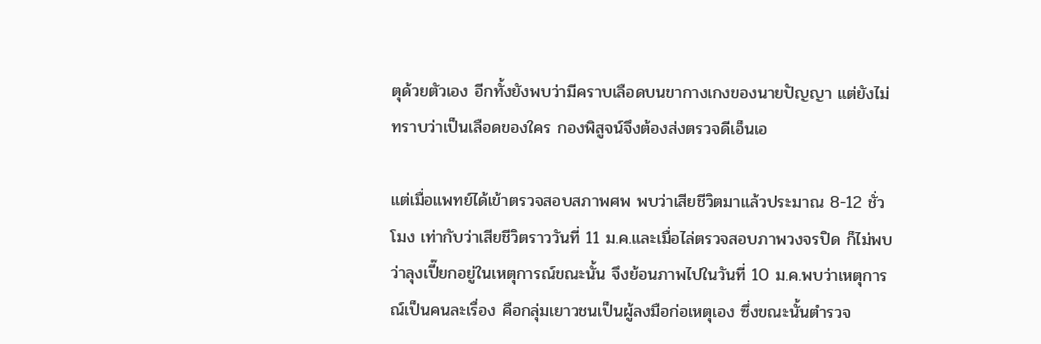ตุด้วยตัวเอง อีกทั้งยังพบว่ามีคราบเลือดบนขากางเกงของนายปัญญา แต่ยังไม่ทราบว่าเป็นเลือดของใคร กองพิสูจน์จึงต้องส่งตรวจดีเอ็นเอ

แต่เมื่อแพทย์ได้เข้าตรวจสอบสภาพศพ พบว่าเสียชีวิตมาแล้วประมาณ 8-12 ชั่วโมง เท่ากับว่าเสียชีวิตราววันที่ 11 ม.ค.และเมื่อไล่ตรวจสอบภาพวงจรปิด ก็ไม่พบว่าลุงเปี๊ยกอยู่ในเหตุการณ์ขณะนั้น จึงย้อนภาพไปในวันที่ 10 ม.ค.พบว่าเหตุการณ์เป็นคนละเรื่อง คือกลุ่มเยาวชนเป็นผู้ลงมือก่อเหตุเอง ซึ่งขณะนั้นตำรวจ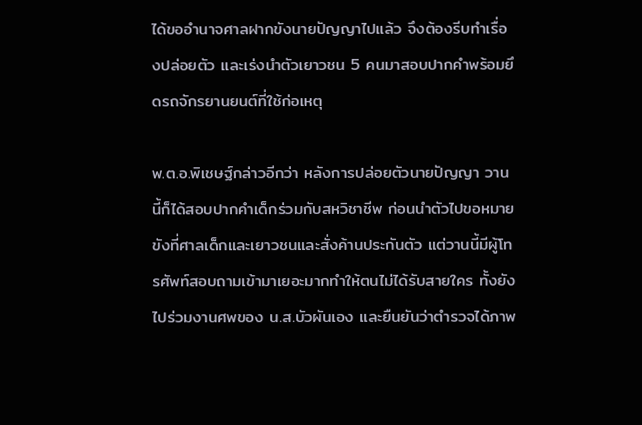ได้ขออำนาจศาลฝากขังนายปัญญาไปแล้ว จึงต้องรีบทำเรื่องปล่อยตัว และเร่งนำตัวเยาวชน 5 คนมาสอบปากคำพร้อมยึดรถจักรยานยนต์ที่ใช้ก่อเหตุ

พ.ต.อ.พิเชษฐ์กล่าวอีกว่า หลังการปล่อยตัวนายปัญญา วานนี้ก็ได้สอบปากคำเด็กร่วมกับสหวิชาชีพ ก่อนนำตัวไปขอหมายขังที่ศาลเด็กและเยาวชนและสั่งค้านประกันตัว แต่วานนี้มีผู้โทรศัพท์สอบถามเข้ามาเยอะมากทำให้ตนไม่ได้รับสายใคร ทั้งยังไปร่วมงานศพของ น.ส.บัวผันเอง และยืนยันว่าตำรวจได้ภาพ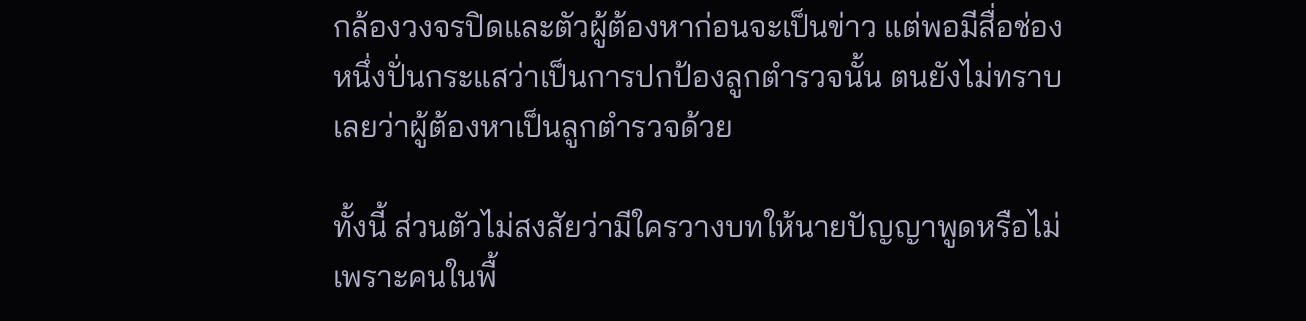กล้องวงจรปิดและตัวผู้ต้องหาก่อนจะเป็นข่าว แต่พอมีสื่อช่องหนึ่งปั่นกระแสว่าเป็นการปกป้องลูกตำรวจนั้น ตนยังไม่ทราบเลยว่าผู้ต้องหาเป็นลูกตำรวจด้วย

ทั้งนี้ ส่วนตัวไม่สงสัยว่ามีใครวางบทให้นายปัญญาพูดหรือไม่ เพราะคนในพื้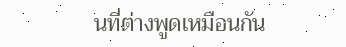นที่ต่างพูดเหมือนกัน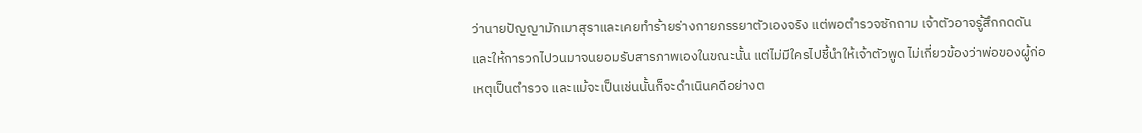ว่านายปัญญามักเมาสุราและเคยทำร้ายร่างกายภรรยาตัวเองจริง แต่พอตำรวจซักถาม เจ้าตัวอาจรู้สึกกดดันและให้การวกไปวนมาจนยอมรับสารภาพเองในขณะนั้น แต่ไม่มีใครไปชี้นำให้เจ้าตัวพูด ไม่เกี่ยวข้องว่าพ่อของผู้ก่อเหตุเป็นตำรวจ และแม้จะเป็นเช่นนั้นก็จะดำเนินคดีอย่างต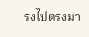รงไปตรงมา